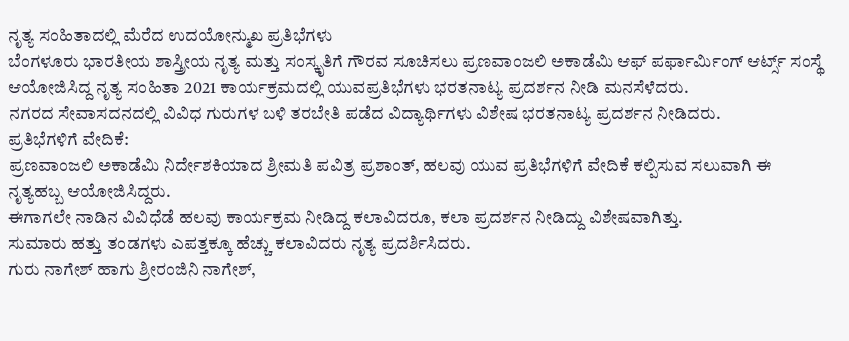ನೃತ್ಯ ಸಂಹಿತಾದಲ್ಲಿ ಮೆರೆದ ಉದಯೋನ್ಮುಖ ಪ್ರತಿಭೆಗಳು
ಬೆಂಗಳೂರು ಭಾರತೀಯ ಶಾಸ್ತ್ರೀಯ ನೃತ್ಯ ಮತ್ತು ಸಂಸ್ಕೃತಿಗೆ ಗೌರವ ಸೂಚಿಸಲು ಪ್ರಣವಾಂಜಲಿ ಅಕಾಡೆಮಿ ಆಫ್ ಪರ್ಫಾರ್ಮಿಂಗ್ ಆರ್ಟ್ಸ್ ಸಂಸ್ಥೆ ಆಯೋಜಿಸಿದ್ದ ನೃತ್ಯ ಸಂಹಿತಾ 2021 ಕಾರ್ಯಕ್ರಮದಲ್ಲಿ ಯುವಪ್ರತಿಭೆಗಳು ಭರತನಾಟ್ಯ ಪ್ರದರ್ಶನ ನೀಡಿ ಮನಸೆಳೆದರು.
ನಗರದ ಸೇವಾಸದನದಲ್ಲಿ ವಿವಿಧ ಗುರುಗಳ ಬಳಿ ತರಬೇತಿ ಪಡೆದ ವಿದ್ಯಾರ್ಥಿಗಳು ವಿಶೇಷ ಭರತನಾಟ್ಯ ಪ್ರದರ್ಶನ ನೀಡಿದರು.
ಪ್ರತಿಭೆಗಳಿಗೆ ವೇದಿಕೆ:
ಪ್ರಣವಾಂಜಲಿ ಅಕಾಡೆಮಿ ನಿರ್ದೇಶಕಿಯಾದ ಶ್ರೀಮತಿ ಪವಿತ್ರ ಪ್ರಶಾಂತ್, ಹಲವು ಯುವ ಪ್ರತಿಭೆಗಳಿಗೆ ವೇದಿಕೆ ಕಲ್ಪಿಸುವ ಸಲುವಾಗಿ ಈ ನೃತ್ಯಹಬ್ಬ ಆಯೋಜಿಸಿದ್ದರು.
ಈಗಾಗಲೇ ನಾಡಿನ ವಿವಿಧೆಡೆ ಹಲವು ಕಾರ್ಯಕ್ರಮ ನೀಡಿದ್ದ ಕಲಾವಿದರೂ, ಕಲಾ ಪ್ರದರ್ಶನ ನೀಡಿದ್ದು ವಿಶೇಷವಾಗಿತ್ತು.
ಸುಮಾರು ಹತ್ತು ತಂಡಗಳು ಎಪತ್ತಕ್ಕೂ ಹೆಚ್ಚು ಕಲಾವಿದರು ನೃತ್ಯ ಪ್ರದರ್ಶಿಸಿದರು.
ಗುರು ನಾಗೇಶ್ ಹಾಗು ಶ್ರೀರಂಜಿನಿ ನಾಗೇಶ್,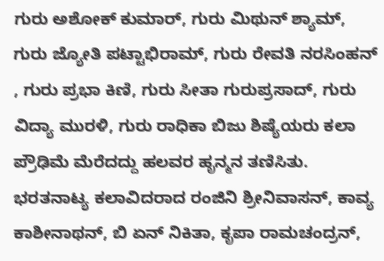ಗುರು ಅಶೋಕ್ ಕುಮಾರ್, ಗುರು ಮಿಥುನ್ ಶ್ಯಾಮ್, ಗುರು ಜ್ಯೋತಿ ಪಟ್ಟಾಭಿರಾಮ್, ಗುರು ರೇವತಿ ನರಸಿಂಹನ್ , ಗುರು ಪ್ರಭಾ ಕಿಣಿ, ಗುರು ಸೀತಾ ಗುರುಪ್ರಸಾದ್, ಗುರು ವಿದ್ಯಾ ಮುರಳಿ, ಗುರು ರಾಧಿಕಾ ಬಿಜು ಶಿಷ್ಯೆಯರು ಕಲಾ ಪ್ರೌಢಿಮೆ ಮೆರೆದದ್ದು ಹಲವರ ಹೃನ್ಮನ ತಣಿಸಿತು.
ಭರತನಾಟ್ಯ ಕಲಾವಿದರಾದ ರಂಜಿನಿ ಶ್ರೀನಿವಾಸನ್, ಕಾವ್ಯ ಕಾಶೀನಾಥನ್, ಬಿ ಏನ್ ನಿಕಿತಾ, ಕೃಪಾ ರಾಮಚಂದ್ರನ್,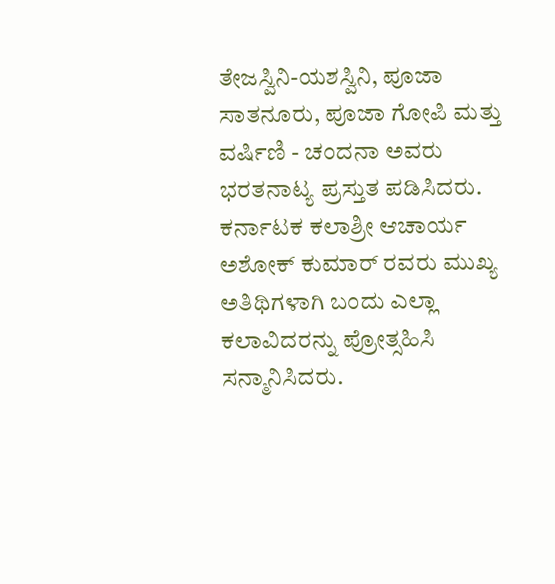ತೇಜಸ್ವಿನಿ-ಯಶಸ್ವಿನಿ, ಪೂಜಾ ಸಾತನೂರು, ಪೂಜಾ ಗೋಪಿ ಮತ್ತು ವರ್ಷಿಣಿ - ಚಂದನಾ ಅವರು ಭರತನಾಟ್ಯ ಪ್ರಸ್ತುತ ಪಡಿಸಿದರು.
ಕರ್ನಾಟಕ ಕಲಾಶ್ರೀ ಆಚಾರ್ಯ ಅಶೋಕ್ ಕುಮಾರ್ ರವರು ಮುಖ್ಯ ಅತಿಥಿಗಳಾಗಿ ಬಂದು ಎಲ್ಲಾ ಕಲಾವಿದರನ್ನು ಪ್ರೋತ್ಸಹಿಸಿ ಸನ್ಮಾನಿಸಿದರು.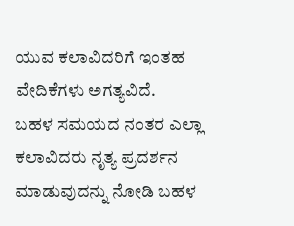ಯುವ ಕಲಾವಿದರಿಗೆ ಇಂತಹ ವೇದಿಕೆಗಳು ಅಗತ್ಯವಿದೆ.
ಬಹಳ ಸಮಯದ ನಂತರ ಎಲ್ಲಾ ಕಲಾವಿದರು ನೃತ್ಯ ಪ್ರದರ್ಶನ ಮಾಡುವುದನ್ನು ನೋಡಿ ಬಹಳ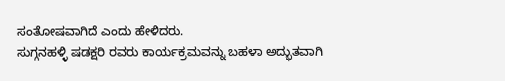ಸಂತೋಷವಾಗಿದೆ ಎಂದು ಹೇಳಿದರು.
ಸುಗ್ಗನಹಳ್ಳಿ ಷಡಕ್ಷರಿ ರವರು ಕಾರ್ಯಕ್ರಮವನ್ನು ಬಹಳಾ ಅದ್ಭುತವಾಗಿ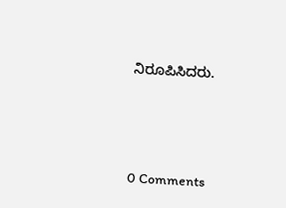ನಿರೂಪಿಸಿದರು.





0 Comments